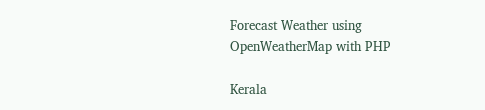Forecast Weather using OpenWeatherMap with PHP

Kerala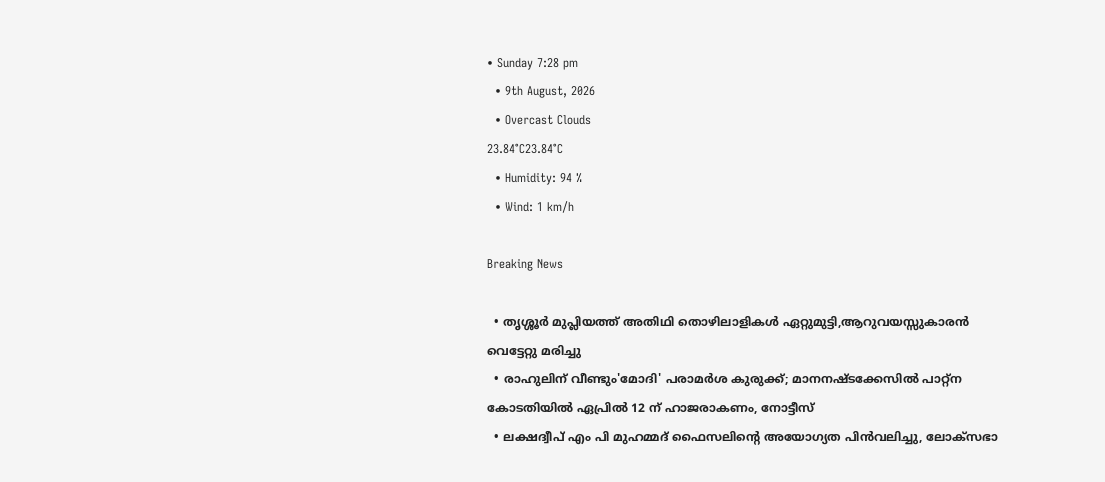• Sunday 7:28 pm
  • 9th August, 2026
  • Overcast Clouds
23.84°C23.84°C
  • Humidity: 94 %
  • Wind: 1 km/h

Breaking News

  • തൃശ്ശൂർ മുപ്ലിയത്ത് അതിഥി തൊഴിലാളികൾ ഏറ്റുമുട്ടി,ആറുവയസ്സുകാരൻ വെട്ടേറ്റു മരിച്ചു
  • രാഹുലിന് വീണ്ടും'മോദി' പരാമര്‍ശ കുരുക്ക്; മാനനഷ്ടക്കേസിൽ പാറ്റ്ന കോടതിയിൽ ഏപ്രിൽ 12 ന് ഹാജരാകണം, നോട്ടീസ്
  • ലക്ഷദ്വീപ് എം പി മുഹമ്മദ് ഫൈസലിൻ്റെ അയോഗ്യത പിൻവലിച്ചു, ലോക്സഭാ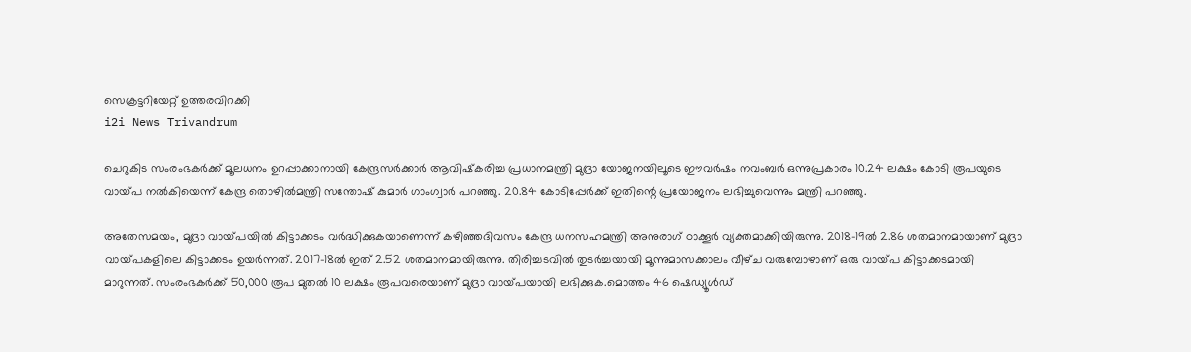സെക്രട്ടറിയേറ്റ് ഉത്തരവിറക്കി
i2i News Trivandrum

ചെറുകിട സംരംഭകർക്ക് മൂലധനം ഉറപ്പാക്കാനായി കേന്ദ്രസർക്കാർ ആവിഷ്‌കരിച്ച പ്രധാനമന്ത്രി മുദ്രാ യോജനയിലൂടെ ഈവർഷം നവംബർ ഒന്നുപ്രകാരം 10.24 ലക്ഷം കോടി രൂപയുടെ വായ്‌പ നൽകിയെന്ന് കേന്ദ്ര തൊഴിൽമന്ത്രി സന്തോഷ് കുമാർ ഗാംഗ്വാർ പറഞ്ഞു. 20.84 കോടിപ്പേർക്ക് ഇതിന്റെ പ്രയോജനം ലഭിച്ചുവെന്നും മന്ത്രി പറഞ്ഞു.

അതേസമയം, മുദ്രാ വായ്‌പയിൽ കിട്ടാക്കടം വർദ്ധിക്കുകയാണെന്ന് കഴിഞ്ഞദിവസം കേന്ദ്ര ധനസഹമന്ത്രി അനുരാഗ് ഠാക്കൂർ വ്യക്തമാക്കിയിരുന്നു. 2018-19ൽ 2.86 ശതമാനമായാണ് മുദ്രാ വായ്‌പകളിലെ കിട്ടാക്കടം ഉയർന്നത്. 2017-18ൽ ഇത് 2.52 ശതമാനമായിരുന്നു. തിരിച്ചടവിൽ തുടർച്ചയായി മൂന്നുമാസക്കാലം വീഴ്‌ച വരുമ്പോഴാണ് ഒരു വായ്‌പ കിട്ടാക്കടമായി മാറുന്നത്. സംരംഭകർക്ക് 50,000 രൂപ മുതൽ 10 ലക്ഷം രൂപവരെയാണ് മുദ്രാ വായ്‌പയായി ലഭിക്കുക.മൊത്തം 46 ഷെഡ്യൂൾഡ്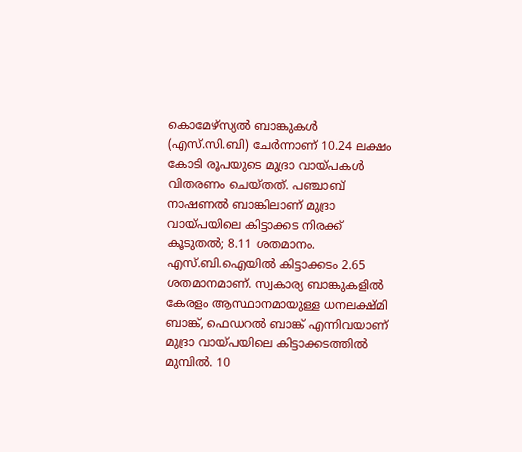കൊമേഴ്‌സ്യൽ ബാങ്കുകൾ (എസ്.സി.ബി) ചേർന്നാണ് 10.24 ലക്ഷം കോടി രൂപയുടെ മുദ്രാ വായ്‌പകൾ വിതരണം ചെയ്‌തത്. പഞ്ചാബ് നാഷണൽ ബാങ്കിലാണ് മുദ്രാ വായ്‌പയിലെ കിട്ടാക്കട നിരക്ക് കൂടുതൽ; 8.11 ശതമാനം. എസ്.ബി.ഐയിൽ കിട്ടാക്കടം 2.65 ശതമാനമാണ്. സ്വകാര്യ ബാങ്കുകളിൽ കേരളം ആസ്ഥാനമായുള്ള ധനലക്ഷ്‌മി ബാങ്ക്, ഫെഡറൽ ബാങ്ക് എന്നിവയാണ് മുദ്രാ വായ്‌പയിലെ കിട്ടാക്കടത്തിൽ മുമ്പിൽ. 10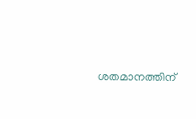ശതമാനത്തിന്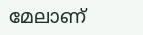മേലാണ്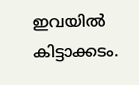ഇവയിൽ കിട്ടാക്കടം.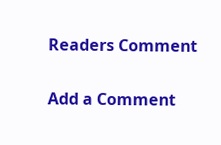Readers Comment

Add a Comment